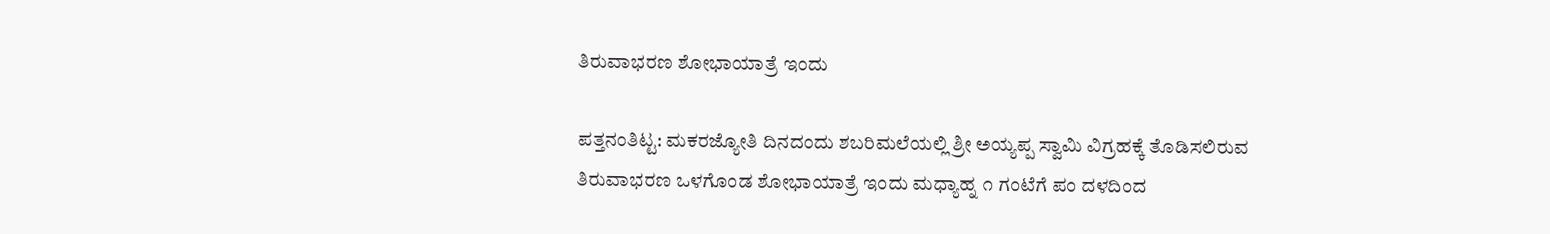ತಿರುವಾಭರಣ ಶೋಭಾಯಾತ್ರೆ ಇಂದು

ಪತ್ತನಂತಿಟ್ಟ: ಮಕರಜ್ಯೋತಿ ದಿನದಂದು ಶಬರಿಮಲೆಯಲ್ಲಿ ಶ್ರೀ ಅಯ್ಯಪ್ಪ ಸ್ವಾಮಿ ವಿಗ್ರಹಕ್ಕೆ ತೊಡಿಸಲಿರುವ ತಿರುವಾಭರಣ ಒಳಗೊಂಡ ಶೋಭಾಯಾತ್ರೆ ಇಂದು ಮಧ್ಯಾಹ್ನ ೧ ಗಂಟೆಗೆ ಪಂ ದಳದಿಂದ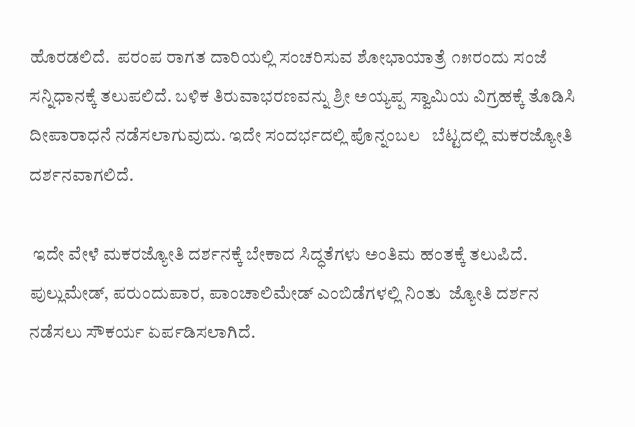ಹೊರಡಲಿದೆ.  ಪರಂಪ ರಾಗತ ದಾರಿಯಲ್ಲಿ ಸಂಚರಿಸುವ ಶೋಭಾಯಾತ್ರೆ ೧೫ರಂದು ಸಂಜೆ ಸನ್ನಿಧಾನಕ್ಕೆ ತಲುಪಲಿದೆ. ಬಳಿಕ ತಿರುವಾಭರಣವನ್ನು ಶ್ರೀ ಅಯ್ಯಪ್ಪ ಸ್ವಾಮಿಯ ವಿಗ್ರಹಕ್ಕೆ ತೊಡಿಸಿ ದೀಪಾರಾಧನೆ ನಡೆಸಲಾಗುವುದು. ಇದೇ ಸಂದರ್ಭದಲ್ಲಿ ಪೊನ್ನಂಬಲ   ಬೆಟ್ಟದಲ್ಲಿ ಮಕರಜ್ಯೋತಿ ದರ್ಶನವಾಗಲಿದೆ.

 ಇದೇ ವೇಳೆ ಮಕರಜ್ಯೋತಿ ದರ್ಶನಕ್ಕೆ ಬೇಕಾದ ಸಿದ್ಧತೆಗಳು ಅಂತಿಮ ಹಂತಕ್ಕೆ ತಲುಪಿದೆ. ಪುಲ್ಲುಮೇಡ್, ಪರುಂದುಪಾರ, ಪಾಂಚಾಲಿಮೇಡ್ ಎಂಬಿಡೆಗಳಲ್ಲಿ ನಿಂತು  ಜ್ಯೋತಿ ದರ್ಶನ ನಡೆಸಲು ಸೌಕರ್ಯ ಏರ್ಪಡಿಸಲಾಗಿದೆ.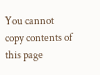You cannot copy contents of this page